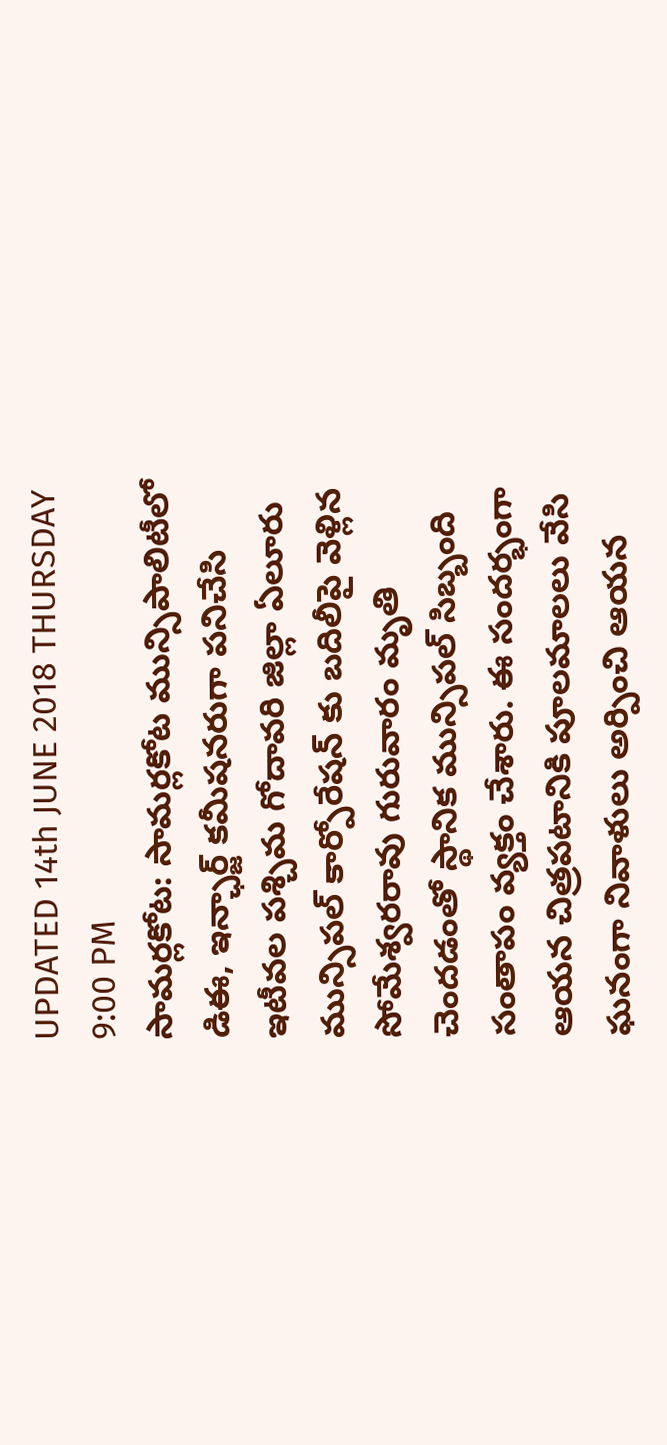UPDATED 14th JUNE 2018 THURSDAY 9:00 PM
సామర్లకోట: సామర్లకోట మున్సిపాలిటీలో డిఈ, ఇన్ఛార్జ్ కమీషనరుగా పనిచేసి ఇటీవల పశ్చిమ గోదావరి జిల్లా ఏలూరు మున్సిపల్ కార్పోరేషన్ కు బదిలీపై వెళ్లిన సోమేశ్వరరావు గురువారం మృతి చెందడంతో స్థానిక మున్సిపల్ సిబ్బంది సంతాపం వ్యక్తం చేశారు. ఈ సందర్భంగా ఆయన చిత్రపటానికి పూలమాలలు వేసి ఘనంగా నివాళులు అర్పించి ఆయన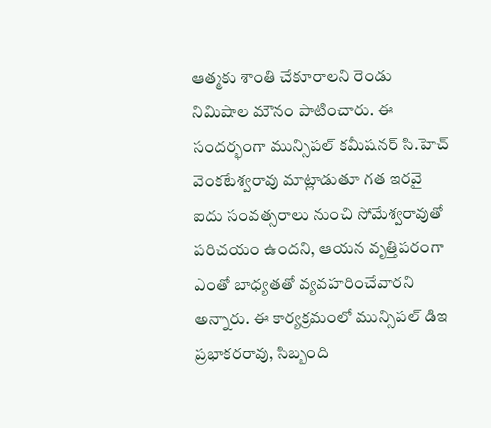ఆత్మకు శాంతి చేకూరాలని రెండు నిమిషాల మౌనం పాటించారు. ఈ సందర్భంగా మున్సిపల్ కమీషనర్ సి.హెచ్ వెంకటేశ్వరావు మాట్లాడుతూ గత ఇరవై ఐదు సంవత్సరాలు నుంచి సోమేశ్వరావుతో పరిచయం ఉందని, ఆయన వృత్తిపరంగా ఎంతో బాధ్యతతో వ్యవహరించేవారని అన్నారు. ఈ కార్యక్రమంలో మున్సిపల్ డిఇ ప్రభాకరరావు, సిబ్బంది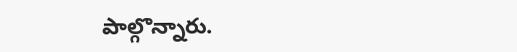పాల్గొన్నారు.